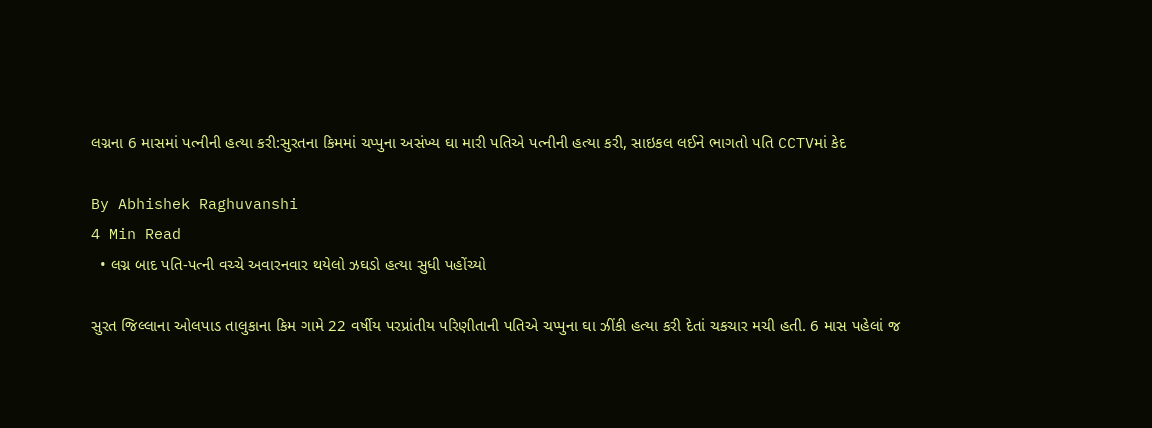લગ્નના 6 માસમાં પત્નીની હત્યા કરી:સુરતના કિમમાં ચપ્પુના અસંખ્ય ઘા મારી પતિએ પત્નીની હત્યા કરી, સાઇકલ લઈને ભાગતો પતિ CCTVમાં કેદ

By Abhishek Raghuvanshi
4 Min Read
  • લગ્ન બાદ પતિ-પત્ની વચ્ચે અવારનવાર થયેલો ઝઘડો હત્યા સુધી પહોંચ્યો

સુરત જિલ્લાના ઓલપાડ તાલુકાના કિમ ગામે 22 વર્ષીય પરપ્રાંતીય પરિણીતાની પતિએ ચપ્પુના ઘા ઝીંકી હત્યા કરી દેતાં ચકચાર મચી હતી. 6 માસ પહેલાં જ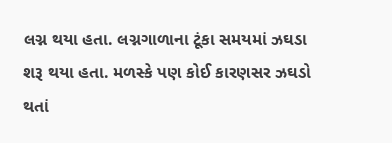લગ્ન થયા હતા. લગ્નગાળાના ટૂંકા સમયમાં ઝઘડા શરૂ થયા હતા. મળસ્કે પણ કોઈ કારણસર ઝઘડો થતાં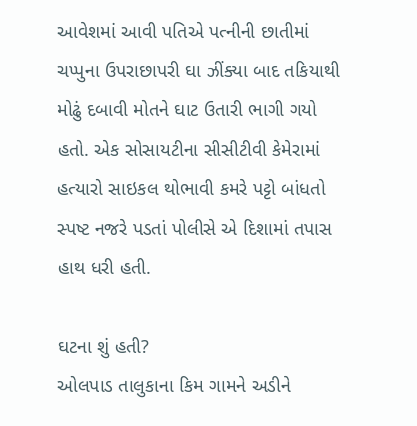આવેશમાં આવી પતિએ પત્નીની છાતીમાં ચપ્પુના ઉપરાછાપરી ઘા ઝીંક્યા બાદ તકિયાથી મોઢું દબાવી મોતને ઘાટ ઉતારી ભાગી ગયો હતો. એક સોસાયટીના સીસીટીવી કેમેરામાં હત્યારો સાઇકલ થોભાવી કમરે પટ્ટો બાંધતો સ્પષ્ટ નજરે પડતાં પોલીસે એ દિશામાં તપાસ હાથ ધરી હતી.

ઘટના શું હતી?
ઓલપાડ તાલુકાના કિમ ગામને અડીને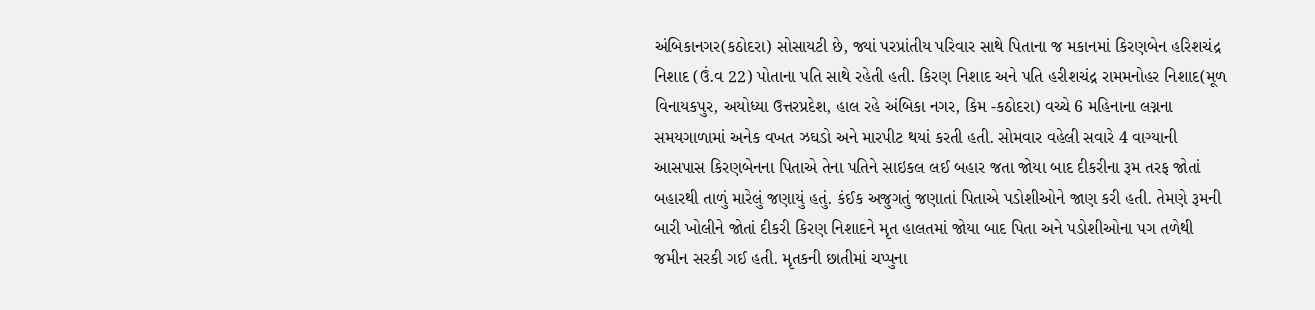અંબિકાનગર(કઠોદરા) સોસાયટી છે, જ્યાં પરપ્રાંતીય પરિવાર સાથે પિતાના જ મકાનમાં કિરણબેન હરિશચંદ્ર નિશાદ (ઉં.વ 22) પોતાના પતિ સાથે રહેતી હતી. કિરણ નિશાદ અને પતિ હરીશચંદ્ર રામમનોહર નિશાદ(મૂળ વિનાયકપુર, અયોધ્યા ઉત્તરપ્રદેશ, હાલ રહે અંબિકા નગર, કિમ -કઠોદરા) વચ્ચે 6 મહિનાના લગ્નના સમયગાળામાં અનેક વખત ઝઘડો અને મારપીટ થયાં કરતી હતી. સોમવાર વહેલી સવારે 4 વાગ્યાની આસપાસ કિરણબેનના પિતાએ તેના પતિને સાઇકલ લઈ બહાર જતા જોયા બાદ દીકરીના રૂમ તરફ જોતાં બહારથી તાળું મારેલું જણાયું હતું. કંઈક અજુગતું જણાતાં પિતાએ પડોશીઓને જાણ કરી હતી. તેમણે રૂમની બારી ખોલીને જોતાં દીકરી કિરણ નિશાદને મૃત હાલતમાં જોયા બાદ પિતા અને પડોશીઓના પગ તળેથી જમીન સરકી ગઈ હતી. મૃતકની છાતીમાં ચપ્પુના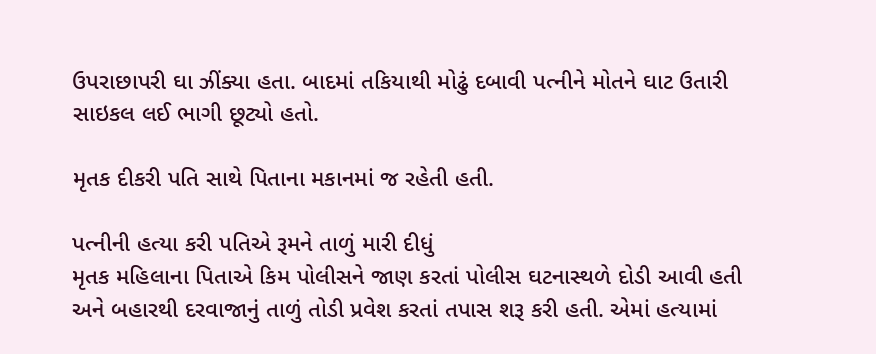ઉપરાછાપરી ઘા ઝીંક્યા હતા. બાદમાં તકિયાથી મોઢું દબાવી પત્નીને મોતને ઘાટ ઉતારી સાઇકલ લઈ ભાગી છૂટ્યો હતો.

મૃતક દીકરી પતિ સાથે પિતાના મકાનમાં જ રહેતી હતી.

પત્નીની હત્યા કરી પતિએ રૂમને તાળું મારી દીધું
મૃતક મહિલાના પિતાએ કિમ પોલીસને જાણ કરતાં પોલીસ ઘટનાસ્થળે દોડી આવી હતી અને બહારથી દરવાજાનું તાળું તોડી પ્રવેશ કરતાં તપાસ શરૂ કરી હતી. એમાં હત્યામાં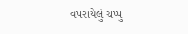વપરાયેલું ચપ્પુ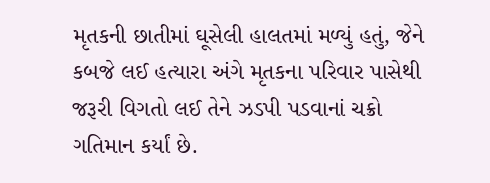મૃતકની છાતીમાં ઘૂસેલી હાલતમાં મળ્યું હતું, જેને કબજે લઈ હત્યારા અંગે મૃતકના પરિવાર પાસેથી જરૂરી વિગતો લઈ તેને ઝડપી પડવાનાં ચક્રો ગતિમાન કર્યાં છે.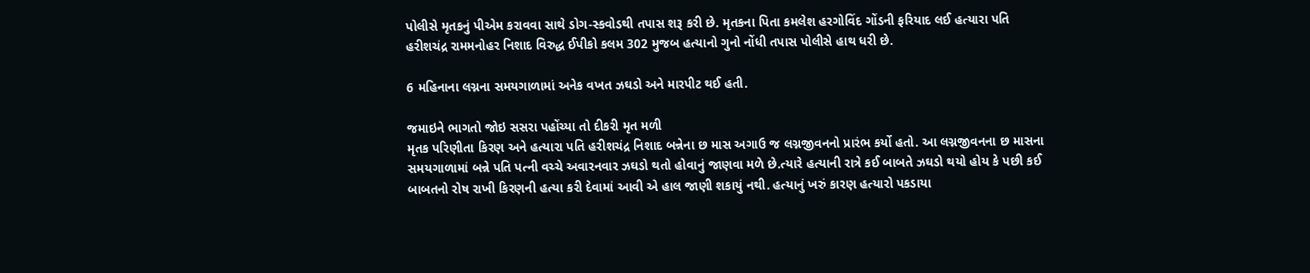પોલીસે મૃતકનું પીએમ કરાવવા સાથે ડોગ-સ્કવોડથી તપાસ શરૂ કરી છે. મૃતકના પિતા કમલેશ હરગોવિંદ ગોંડની ફરિયાદ લઈ હત્યારા પતિ હરીશચંદ્ર રામમનોહર નિશાદ વિરુદ્ધ ઈપીકો કલમ 302 મુજબ હત્યાનો ગુનો નોંધી તપાસ પોલીસે હાથ ધરી છે.

6 મહિનાના લગ્નના સમયગાળામાં અનેક વખત ઝઘડો અને મારપીટ થઈ હતી.

જમાઇને ભાગતો જોઇ સસરા પહોંચ્યા તો દીકરી મૃત મળી
મૃતક પરિણીતા કિરણ અને હત્યારા પતિ હરીશચંદ્ર નિશાદ બન્નેના છ માસ અગાઉ જ લગ્નજીવનનો પ્રારંભ કર્યો હતો. આ લગ્નજીવનના છ માસના સમયગાળામાં બન્ને પતિ પત્ની વચ્ચે અવારનવાર ઝઘડો થતો હોવાનું જાણવા મળે છે.ત્યારે હત્યાની રાત્રે કઈ બાબતે ઝઘડો થયો હોય કે પછી કઈ બાબતનો રોષ રાખી કિરણની હત્યા કરી દેવામાં આવી એ હાલ જાણી શકાયું નથી. હત્યાનું ખરું કારણ હત્યારો પકડાયા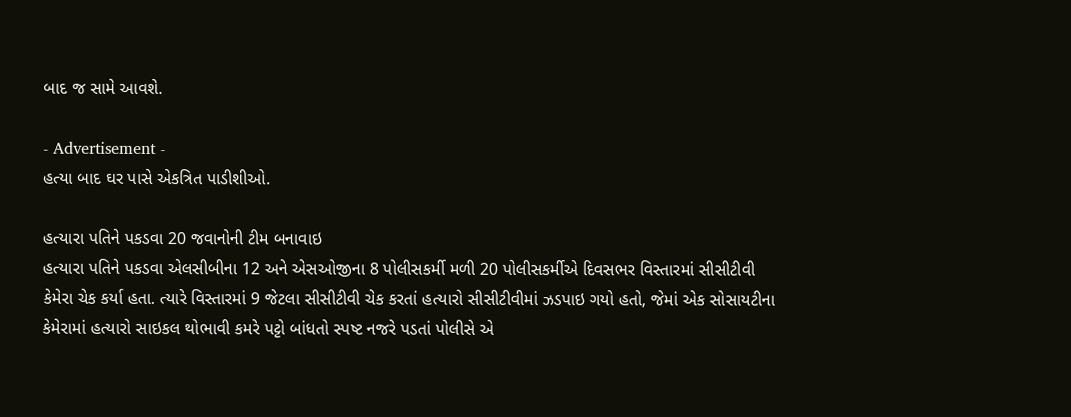બાદ જ સામે આવશે.

- Advertisement -
હત્યા બાદ ઘર પાસે એકત્રિત પાડીશીઓ.

હત્યારા પતિને પકડવા 20 જવાનોની ટીમ બનાવાઇ
હત્યારા પતિને પકડવા એલસીબીના 12 અને એસઓજીના 8 પોલીસકર્મી મળી 20 પોલીસકર્મીએ દિવસભર વિસ્તારમાં સીસીટીવી કેમેરા ચેક કર્યા હતા. ત્યારે વિસ્તારમાં 9 જેટલા સીસીટીવી ચેક કરતાં હત્યારો સીસીટીવીમાં ઝડપાઇ ગયો હતો, જેમાં એક સોસાયટીના કેમેરામાં હત્યારો સાઇકલ થોભાવી કમરે પટ્ટો બાંધતો સ્પષ્ટ નજરે પડતાં પોલીસે એ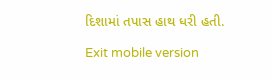દિશામાં તપાસ હાથ ધરી હતી.

Exit mobile version